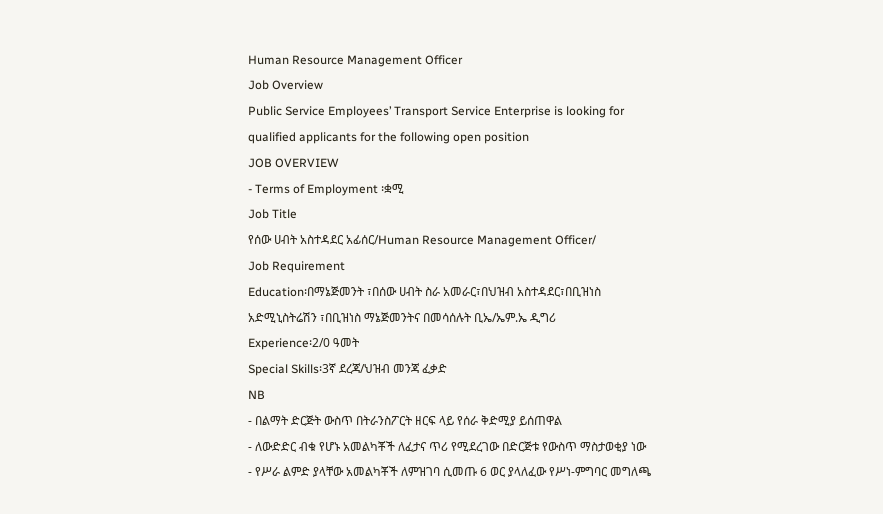Human Resource Management Officer
Job Overview
Public Service Employees’ Transport Service Enterprise is looking for qualified applicants for the following open position
JOB OVERVIEW
- Terms of Employment ፡ቋሚ
Job Title
የሰው ሀብት አስተዳደር አፊሰር/Human Resource Management Officer/
Job Requirement
Education፡በማኔጅመንት ፣በሰው ሀብት ስራ አመራር፣በህዝብ አስተዳደር፣በቢዝነስ አድሚኒስትሬሽን ፣በቢዝነስ ማኔጅመንትና በመሳሰሉት ቢኤ/ኤም.ኤ ዲግሪ
Experience፡2/0 ዓመት
Special Skills፡3ኛ ደረጃ/ህዝብ መንጃ ፈቃድ
NB
- በልማት ድርጅት ውስጥ በትራንስፖርት ዘርፍ ላይ የሰራ ቅድሚያ ይሰጠዋል
- ለውድድር ብቁ የሆኑ አመልካቾች ለፈታና ጥሪ የሚደረገው በድርጅቱ የውስጥ ማስታወቂያ ነው
- የሥራ ልምድ ያላቸው አመልካቾች ለምዝገባ ሲመጡ 6 ወር ያላለፈው የሥነ-ምግባር መግለጫ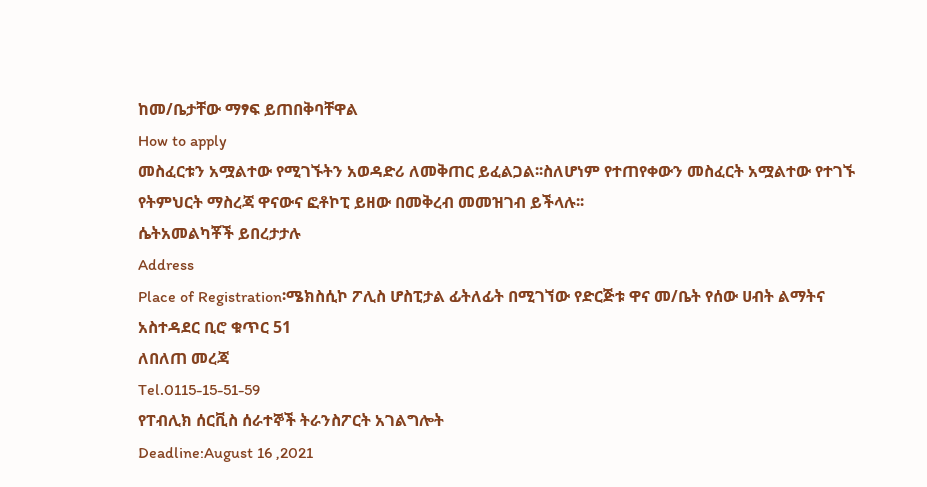ከመ/ቤታቸው ማፃፍ ይጠበቅባቸዋል
How to apply
መስፈርቱን አሟልተው የሚገኙትን አወዳድሪ ለመቅጠር ይፈልጋል፡፡ስለሆነም የተጠየቀውን መስፈርት አሟልተው የተገኙ የትምህርት ማስረጃ ዋናውና ፎቶኮፒ ይዘው በመቅረብ መመዝገብ ይችላሉ፡፡
ሴትአመልካቾች ይበረታታሉ
Address
Place of Registration፡ሜክስሲኮ ፖሊስ ሆስፒታል ፊትለፊት በሚገኘው የድርጅቱ ዋና መ/ቤት የሰው ሀብት ልማትና አስተዳደር ቢሮ ቁጥር 51
ለበለጠ መረጃ
Tel.0115-15-51-59
የፐብሊክ ሰርቪስ ሰራተኞች ትራንስፖርት አገልግሎት
Deadline:August 16 ,2021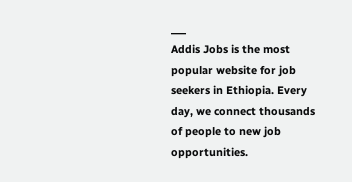___
Addis Jobs is the most popular website for job seekers in Ethiopia. Every day, we connect thousands of people to new job opportunities.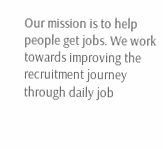Our mission is to help people get jobs. We work towards improving the recruitment journey through daily job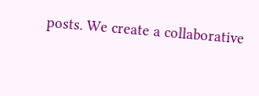posts. We create a collaborative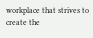workplace that strives to create the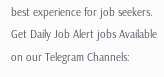best experience for job seekers.
Get Daily Job Alert jobs Available on our Telegram Channels: